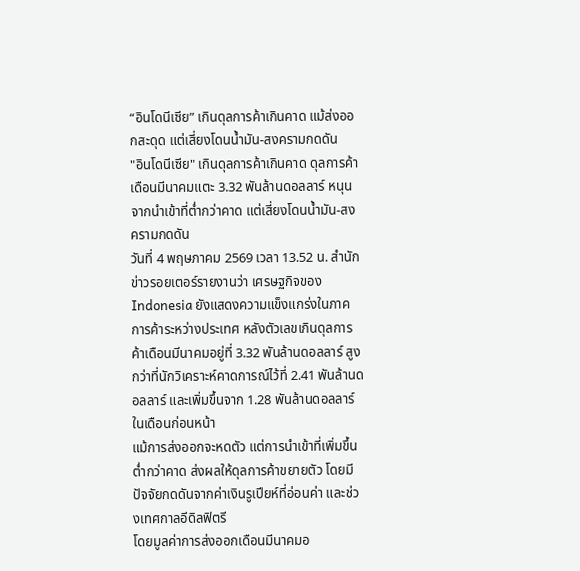“อินโดนีเซีย” เกินดุลการค้าเกินคาด แม้ส่งออกสะดุด แต่เสี่ยงโดนน้ำมัน-สงครามกดดัน
"อินโดนีเซีย" เกินดุลการค้าเกินคาด ดุลการค้าเดือนมีนาคมแตะ 3.32 พันล้านดอลลาร์ หนุนจากนำเข้าที่ต่ำกว่าคาด แต่เสี่ยงโดนน้ำมัน-สงครามกดดัน
วันที่ 4 พฤษภาคม 2569 เวลา 13.52 น. สำนักข่าวรอยเตอร์รายงานว่า เศรษฐกิจของ Indonesia ยังแสดงความแข็งแกร่งในภาคการค้าระหว่างประเทศ หลังตัวเลขเกินดุลการค้าเดือนมีนาคมอยู่ที่ 3.32 พันล้านดอลลาร์ สูงกว่าที่นักวิเคราะห์คาดการณ์ไว้ที่ 2.41 พันล้านดอลลาร์ และเพิ่มขึ้นจาก 1.28 พันล้านดอลลาร์ในเดือนก่อนหน้า
แม้การส่งออกจะหดตัว แต่การนำเข้าที่เพิ่มขึ้นต่ำกว่าคาด ส่งผลให้ดุลการค้าขยายตัว โดยมีปัจจัยกดดันจากค่าเงินรูเปียห์ที่อ่อนค่า และช่วงเทศกาลอีดิลฟิตรี
โดยมูลค่าการส่งออกเดือนมีนาคมอ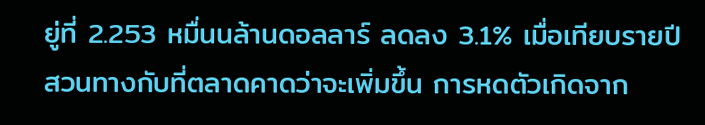ยู่ที่ 2.253 หมื่นนล้านดอลลาร์ ลดลง 3.1% เมื่อเทียบรายปี สวนทางกับที่ตลาดคาดว่าจะเพิ่มขึ้น การหดตัวเกิดจาก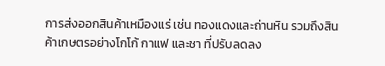การส่งออกสินค้าเหมืองแร่ เช่น ทองแดงและถ่านหิน รวมถึงสินค้าเกษตรอย่างโกโก้ กาแฟ และชา ที่ปรับลดลง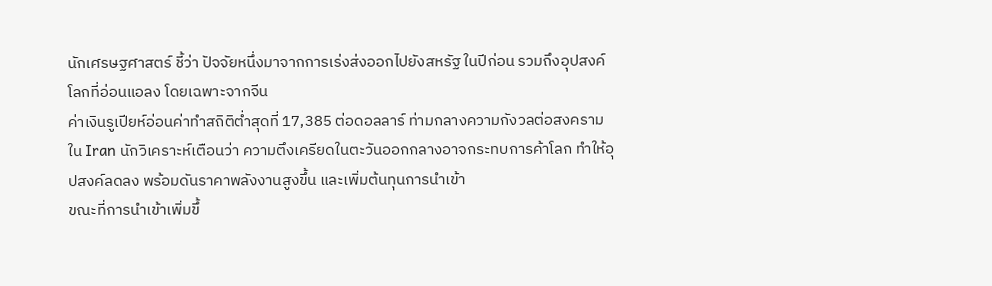นักเศรษฐศาสตร์ ชี้ว่า ปัจจัยหนึ่งมาจากการเร่งส่งออกไปยังสหรัฐ ในปีก่อน รวมถึงอุปสงค์โลกที่อ่อนแอลง โดยเฉพาะจากจีน
ค่าเงินรูเปียห์อ่อนค่าทำสถิติต่ำสุดที่ 17,385 ต่อดอลลาร์ ท่ามกลางความกังวลต่อสงครามใน Iran นักวิเคราะห์เตือนว่า ความตึงเครียดในตะวันออกกลางอาจกระทบการค้าโลก ทำให้อุปสงค์ลดลง พร้อมดันราคาพลังงานสูงขึ้น และเพิ่มต้นทุนการนำเข้า
ขณะที่การนำเข้าเพิ่มขึ้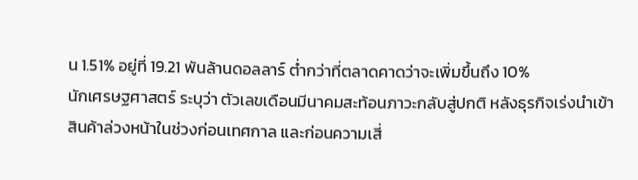น 1.51% อยู่ที่ 19.21 พันล้านดอลลาร์ ต่ำกว่าที่ตลาดคาดว่าจะเพิ่มขึ้นถึง 10%
นักเศรษฐศาสตร์ ระบุว่า ตัวเลขเดือนมีนาคมสะท้อนภาวะกลับสู่ปกติ หลังธุรกิจเร่งนำเข้าสินค้าล่วงหน้าในช่วงก่อนเทศกาล และก่อนความเสี่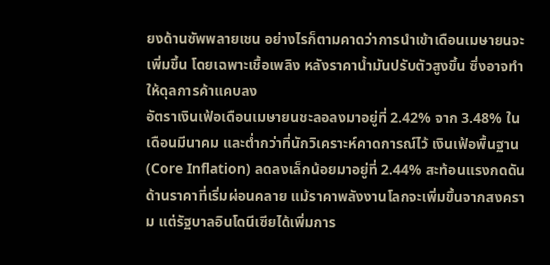ยงด้านซัพพลายเชน อย่างไรก็ตามคาดว่าการนำเข้าเดือนเมษายนจะเพิ่มขึ้น โดยเฉพาะเชื้อเพลิง หลังราคาน้ำมันปรับตัวสูงขึ้น ซึ่งอาจทำให้ดุลการค้าแคบลง
อัตราเงินเฟ้อเดือนเมษายนชะลอลงมาอยู่ที่ 2.42% จาก 3.48% ในเดือนมีนาคม และต่ำกว่าที่นักวิเคราะห์คาดการณ์ไว้ เงินเฟ้อพื้นฐาน (Core Inflation) ลดลงเล็กน้อยมาอยู่ที่ 2.44% สะท้อนแรงกดดันด้านราคาที่เริ่มผ่อนคลาย แม้ราคาพลังงานโลกจะเพิ่มขึ้นจากสงคราม แต่รัฐบาลอินโดนีเซียได้เพิ่มการ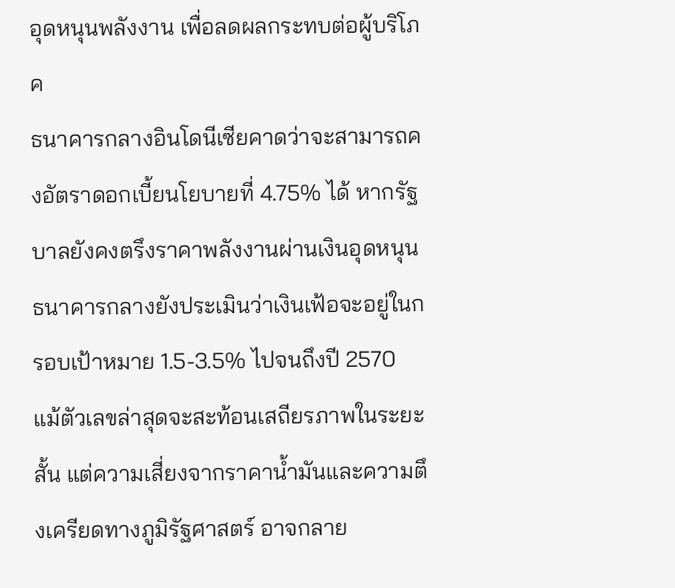อุดหนุนพลังงาน เพื่อลดผลกระทบต่อผู้บริโภค
ธนาคารกลางอินโดนีเซียคาดว่าจะสามารถคงอัตราดอกเบี้ยนโยบายที่ 4.75% ได้ หากรัฐบาลยังคงตรึงราคาพลังงานผ่านเงินอุดหนุน ธนาคารกลางยังประเมินว่าเงินเฟ้อจะอยู่ในกรอบเป้าหมาย 1.5-3.5% ไปจนถึงปี 2570
แม้ตัวเลขล่าสุดจะสะท้อนเสถียรภาพในระยะสั้น แต่ความเสี่ยงจากราคาน้ำมันและความตึงเครียดทางภูมิรัฐศาสตร์ อาจกลาย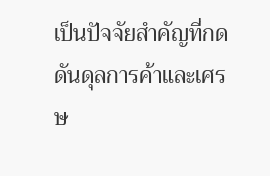เป็นปัจจัยสำคัญที่กดดันดุลการค้าและเศรษ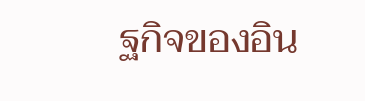ฐกิจของอิน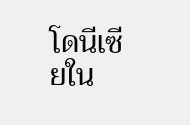โดนีเซียใน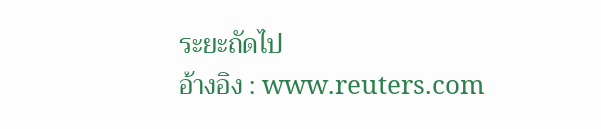ระยะถัดไป
อ้างอิง : www.reuters.com